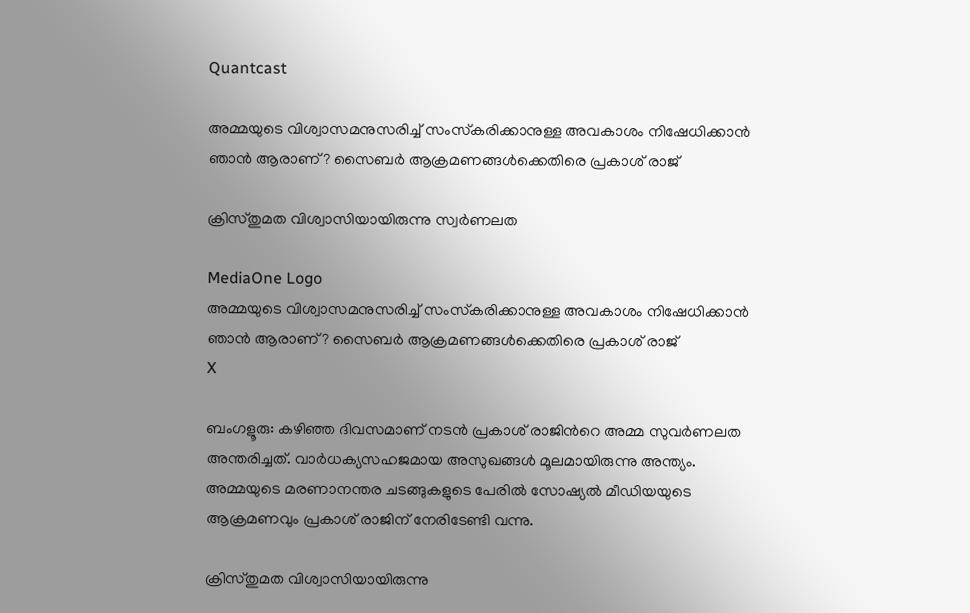Quantcast

അമ്മയുടെ വിശ്വാസമനുസരിച്ച് സംസ്‌കരിക്കാനുള്ള അവകാശം നിഷേധിക്കാൻ ഞാൻ ആരാണ്? സൈബര്‍ ആക്രമണങ്ങൾക്കെതിരെ പ്രകാശ് രാജ്

ക്രിസ്തുമത വിശ്വാസിയായിരുന്നു സ്വര്‍ണലത

MediaOne Logo
അമ്മയുടെ വിശ്വാസമനുസരിച്ച് സംസ്‌കരിക്കാനുള്ള അവകാശം നിഷേധിക്കാൻ ഞാൻ ആരാണ്? സൈബര്‍ ആക്രമണങ്ങൾക്കെതിരെ പ്രകാശ് രാജ്
X

ബംഗളൂരു: കഴിഞ്ഞ ദിവസമാണ് നടൻ പ്രകാശ് രാജിന്‍റെ അമ്മ സുവര്‍ണലത അന്തരിച്ചത്. വാര്‍ധക്യസഹജമായ അസുഖങ്ങൾ മൂലമായിരുന്നു അന്ത്യം. അമ്മയുടെ മരണാനന്തര ചടങ്ങുകളുടെ പേരില്‍ സോഷ്യല്‍ മീഡിയയുടെ ആക്രമണവും പ്രകാശ് രാജിന് നേരിടേണ്ടി വന്നു.

ക്രിസ്തുമത വിശ്വാസിയായിരുന്നു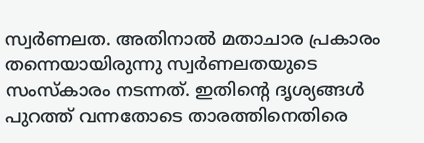സ്വര്‍ണലത. അതിനാല്‍ മതാചാര പ്രകാരം തന്നെയായിരുന്നു സ്വര്‍ണലതയുടെ സംസ്കാരം നടന്നത്. ഇതിന്റെ ദൃശ്യങ്ങള്‍ പുറത്ത് വന്നതോടെ താരത്തിനെതിരെ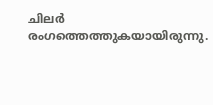ചിലര്‍ രംഗത്തെത്തുകയായിരുന്നു.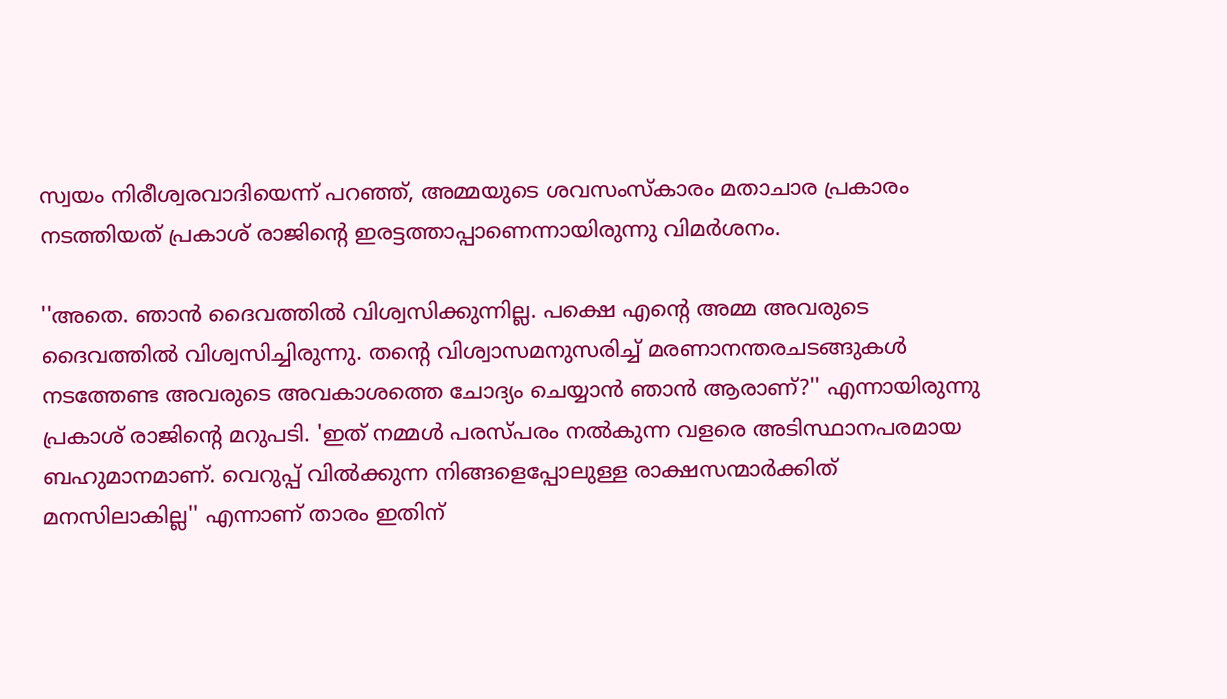സ്വയം നിരീശ്വരവാദിയെന്ന് പറഞ്ഞ്, അമ്മയുടെ ശവസംസ്‌കാരം മതാചാര പ്രകാരം നടത്തിയത് പ്രകാശ് രാജിന്റെ ഇരട്ടത്താപ്പാണെന്നായിരുന്നു വിമര്‍ശനം.

''അതെ. ഞാന്‍ ദൈവത്തില്‍ വിശ്വസിക്കുന്നില്ല. പക്ഷെ എന്റെ അമ്മ അവരുടെ ദൈവത്തില്‍ വിശ്വസിച്ചിരുന്നു. തന്റെ വിശ്വാസമനുസരിച്ച് മരണാനന്തരചടങ്ങുകള്‍ നടത്തേണ്ട അവരുടെ അവകാശത്തെ ചോദ്യം ചെയ്യാന്‍ ഞാന്‍ ആരാണ്?'' എന്നായിരുന്നു പ്രകാശ് രാജിന്റെ മറുപടി. 'ഇത് നമ്മള്‍ പരസ്പരം നല്‍കുന്ന വളരെ അടിസ്ഥാനപരമായ ബഹുമാനമാണ്. വെറുപ്പ് വില്‍ക്കുന്ന നിങ്ങളെപ്പോലുള്ള രാക്ഷസന്മാര്‍ക്കിത് മനസിലാകില്ല'' എന്നാണ് താരം ഇതിന്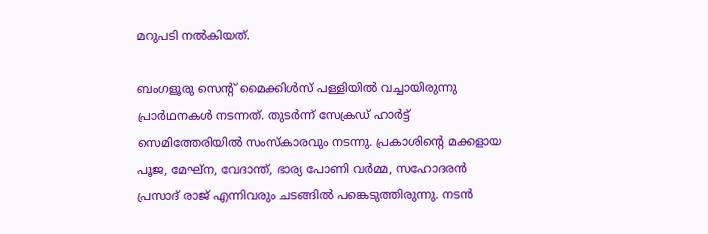മറുപടി നൽകിയത്.

ബംഗളൂരു സെന്‍റ് മൈക്കിൾസ് പള്ളിയിൽ വച്ചായിരുന്നു പ്രാര്‍ഥനകൾ നടന്നത്. തുടർന്ന് സേക്രഡ് ഹാർട്ട് സെമിത്തേരിയിൽ സംസ്കാരവും നടന്നു. പ്രകാശിന്റെ മക്കളായ പൂജ, മേഘ്‌ന, വേദാന്ത്, ഭാര്യ പോണി വർമ്മ, സഹോദരൻ പ്രസാദ് രാജ് എന്നിവരും ചടങ്ങിൽ പങ്കെടുത്തിരുന്നു. നടൻ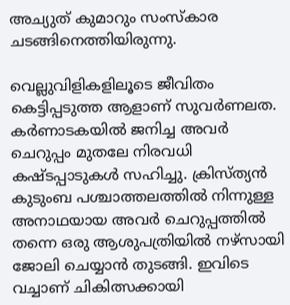അച്യുത് കുമാറും സംസ്കാര ചടങ്ങിനെത്തിയിരുന്നു.

വെല്ലുവിളികളിലൂടെ ജീവിതം കെട്ടിപ്പടുത്ത ആളാണ് സുവര്‍ണലത. കർണാടകയിൽ ജനിച്ച അവർ ചെറുപ്പം മുതലേ നിരവധി കഷ്ടപ്പാടുകൾ സഹിച്ചു. ക്രിസ്ത്യൻ കുടുംബ പശ്ചാത്തലത്തിൽ നിന്നുള്ള അനാഥയായ അവർ ചെറുപ്പത്തിൽ തന്നെ ഒരു ആശുപത്രിയിൽ നഴ്‌സായി ജോലി ചെയ്യാൻ തുടങ്ങി. ഇവിടെ വച്ചാണ് ചികിത്സക്കായി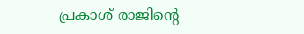പ്രകാശ് രാജിന്‍റെ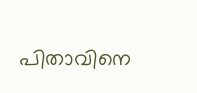പിതാവിനെ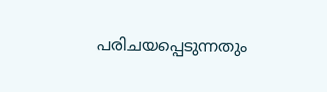പരിചയപ്പെടുന്നതും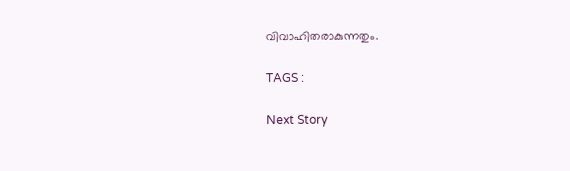വിവാഹിതരാകുന്നതും.

TAGS :

Next Story